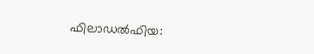ഫിലാഡൽഫിയ: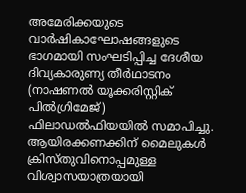അമേരിക്കയുടെ വാർഷികാഘോഷങ്ങളുടെ ഭാഗമായി സംഘടിപ്പിച്ച ദേശീയ ദിവ്യകാരുണ്യ തീർഥാടനം (നാഷണൽ യൂക്കരിസ്റ്റിക് പിൽഗ്രിമേജ്) ഫിലാഡൽഫിയയിൽ സമാപിച്ചു. ആയിരക്കണക്കിന് മൈലുകൾ ക്രിസ്തുവിനൊപ്പമുള്ള വിശ്വാസയാത്രയായി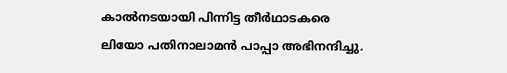കാൽനടയായി പിന്നിട്ട തീർഥാടകരെ ലിയോ പതിനാലാമൻ പാപ്പാ അഭിനന്ദിച്ചു.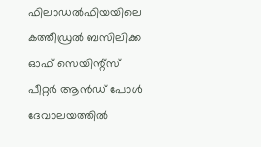ഫിലാഡൽഫിയയിലെ കത്തീഡ്രൽ ബസിലിക്ക ഓഫ് സെയിന്റ്സ് പീറ്റർ ആൻഡ് പോൾ ദേവാലയത്തിൽ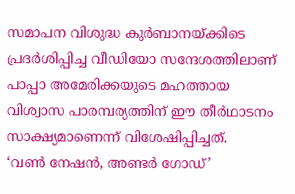സമാപന വിശുദ്ധ കുർബാനയ്ക്കിടെ പ്രദർശിപ്പിച്ച വീഡിയോ സന്ദേശത്തിലാണ് പാപ്പാ അമേരിക്കയുടെ മഹത്തായ വിശ്വാസ പാരമ്പര്യത്തിന് ഈ തീർഥാടനം സാക്ഷ്യമാണെന്ന് വിശേഷിപ്പിച്ചത്.
‘വൺ നേഷൻ, അണ്ടർ ഗോഡ്’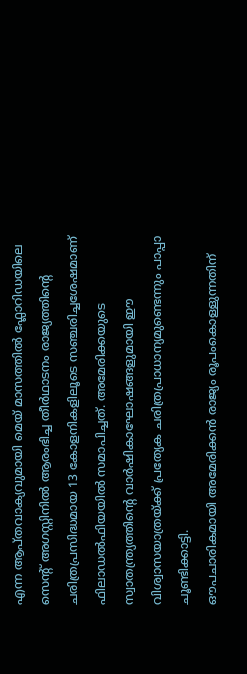എന്ന ആപ്തവാക്യവുമായി മെയ് മാസത്തിൽ ഫ്ലോറിഡയിലെ സെന്റ് അഗസ്റ്റിനിൽ ആരംഭിച്ച തീർഥാടനം രാജ്യത്തിന്റെ ചരിത്രപ്രസിദ്ധമായ 13 കോളനികളിലൂടെ സഞ്ചരിച്ചശേഷമാണ് ഫിലാഡൽഫിയയിൽ സമാപിച്ചത്. അമേരിക്കയുടെ സ്വാതന്ത്ര്യത്തിന്റെ വാർഷികാഘോഷങ്ങളുമായി ഈ വിശ്വാസയാത്രയ്ക്ക് പ്രത്യേക ചരിത്രപ്രാധാന്യമുണ്ടെന്നും പാപ്പാ ചൂണ്ടിക്കാട്ടി.
ഔപചാരികമായി അമേരിക്കൻ രാജ്യം രൂപംകൊള്ളുന്നതിന്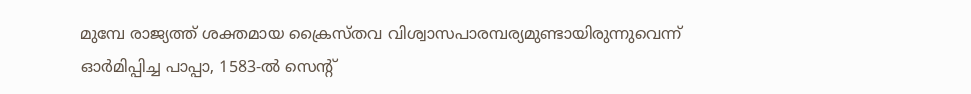മുമ്പേ രാജ്യത്ത് ശക്തമായ ക്രൈസ്തവ വിശ്വാസപാരമ്പര്യമുണ്ടായിരുന്നുവെന്ന് ഓർമിപ്പിച്ച പാപ്പാ, 1583-ൽ സെന്റ്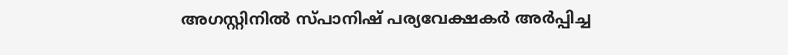അഗസ്റ്റിനിൽ സ്പാനിഷ് പര്യവേക്ഷകർ അർപ്പിച്ച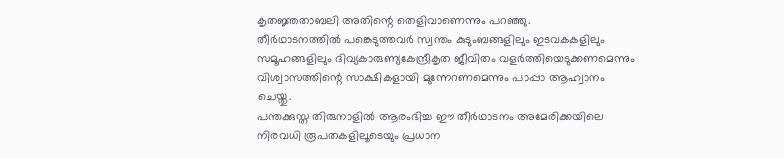കൃതജ്ഞതാബലി അതിന്റെ തെളിവാണെന്നും പറഞ്ഞു.
തീർഥാടനത്തിൽ പങ്കെടുത്തവർ സ്വന്തം കുടുംബങ്ങളിലും ഇടവകകളിലും സമൂഹങ്ങളിലും ദിവ്യകാരുണ്യകേന്ദ്രീകൃത ജീവിതം വളർത്തിയെടുക്കണമെന്നും വിശ്വാസത്തിന്റെ സാക്ഷികളായി മുന്നേറണമെന്നും പാപ്പാ ആഹ്വാനം ചെയ്തു.
പന്തക്കുസ്ത തിരുനാളിൽ ആരംഭിച്ച ഈ തീർഥാടനം അമേരിക്കയിലെ നിരവധി രൂപതകളിലൂടെയും പ്രധാന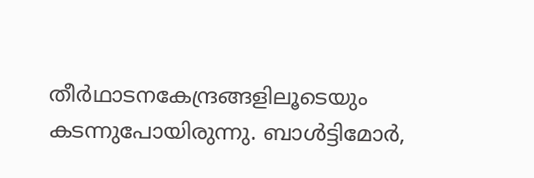തീർഥാടനകേന്ദ്രങ്ങളിലൂടെയും കടന്നുപോയിരുന്നു. ബാൾട്ടിമോർ,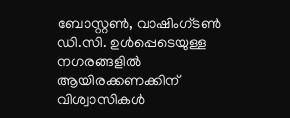ബോസ്റ്റൺ, വാഷിംഗ്ടൺ ഡി.സി. ഉൾപ്പെടെയുള്ള നഗരങ്ങളിൽ ആയിരക്കണക്കിന് വിശ്വാസികൾ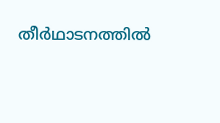തീർഥാടനത്തിൽ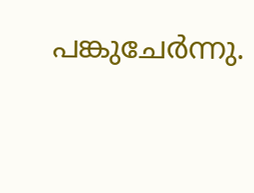പങ്കുചേർന്നു.